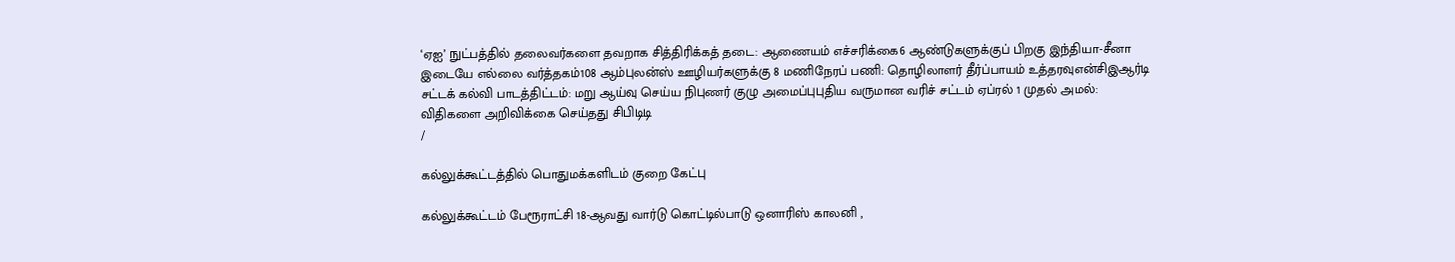‘ஏஐ’ நுட்பத்தில் தலைவர்களை தவறாக சித்திரிக்கத் தடை: ஆணையம் எச்சரிக்கை6 ஆண்டுகளுக்குப் பிறகு இந்தியா-சீனா இடையே எல்லை வர்த்தகம்108 ஆம்புலன்ஸ் ஊழியர்களுக்கு 8 மணிநேரப் பணி: தொழிலாளர் தீர்ப்பாயம் உத்தரவுஎன்சிஇஆர்டி சட்டக் கல்வி பாடத்திட்டம்: மறு ஆய்வு செய்ய நிபுணர் குழு அமைப்புபுதிய வருமான வரிச் சட்டம் ஏப்ரல் 1 முதல் அமல்: விதிகளை அறிவிக்கை செய்தது சிபிடிடி
/

கல்லுக்கூட்டத்தில் பொதுமக்களிடம் குறை கேட்பு

கல்லுக்கூட்டம் பேரூராட்சி 18-ஆவது வார்டு கொட்டில்பாடு ஒனாரிஸ் காலனி ,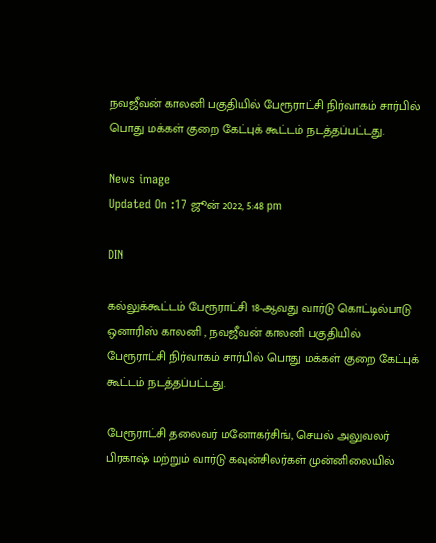நவஜீவன் காலனி பகுதியில் பேரூராட்சி நிர்வாகம் சார்பில் பொது மக்கள் குறை கேட்புக் கூட்டம் நடத்தப்பட்டது.

News image
Updated On :17 ஜூன் 2022, 5:48 pm

DIN

கல்லுக்கூட்டம் பேரூராட்சி 18-ஆவது வார்டு கொட்டில்பாடு ஒனாரிஸ் காலனி , நவஜீவன் காலனி பகுதியில் பேரூராட்சி நிர்வாகம் சார்பில் பொது மக்கள் குறை கேட்புக் கூட்டம் நடத்தப்பட்டது.

பேரூராட்சி தலைவர் மனோகர்சிங், செயல் அலுவலர் பிரகாஷ் மற்றும் வார்டு கவுன்சிலர்கள் முன்னிலையில்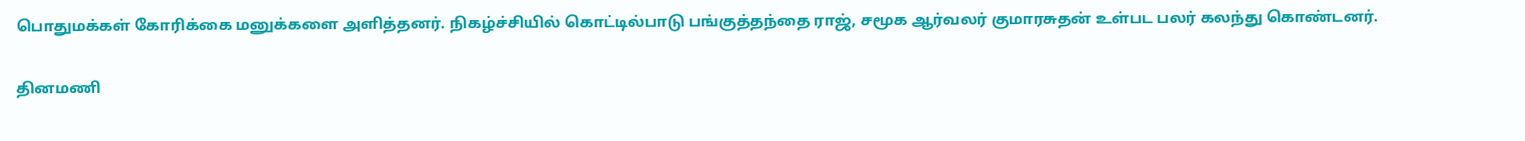பொதுமக்கள் கோரிக்கை மனுக்களை அளித்தனர். நிகழ்ச்சியில் கொட்டில்பாடு பங்குத்தந்தை ராஜ், சமூக ஆர்வலர் குமாரசுதன் உள்பட பலர் கலந்து கொண்டனர்.

தினமணி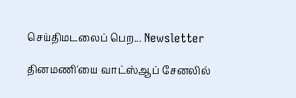செய்திமடலைப் பெற... Newsletter

தினமணி'யை வாட்ஸ்ஆப் சேனலில்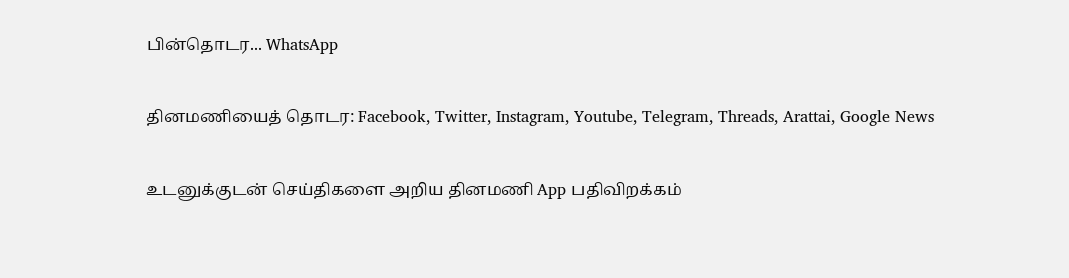பின்தொடர... WhatsApp

தினமணியைத் தொடர: Facebook, Twitter, Instagram, Youtube, Telegram, Threads, Arattai, Google News

உடனுக்குடன் செய்திகளை அறிய தினமணி App பதிவிறக்கம்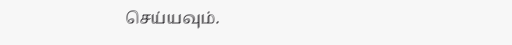செய்யவும்.